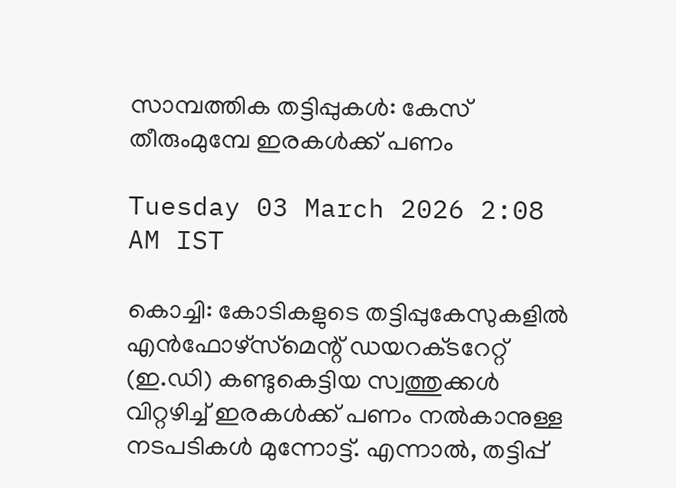സാമ്പത്തിക തട്ടിപ്പുകൾ: കേസ് തീരുംമുമ്പേ ഇരകൾക്ക് പണം

Tuesday 03 March 2026 2:08 AM IST

കൊച്ചി: കോടികളുടെ തട്ടിപ്പുകേസുകളിൽ എൻഫോഴ്സ്‌മെന്റ് ഡയറക്‌ടറേറ്റ് (ഇ.ഡി) കണ്ടുകെട്ടിയ സ്വത്തുക്കൾ വിറ്റഴിച്ച് ഇരകൾക്ക് പണം നൽകാനുള്ള നടപടികൾ മുന്നോട്ട്. എന്നാൽ, തട്ടിപ്പ്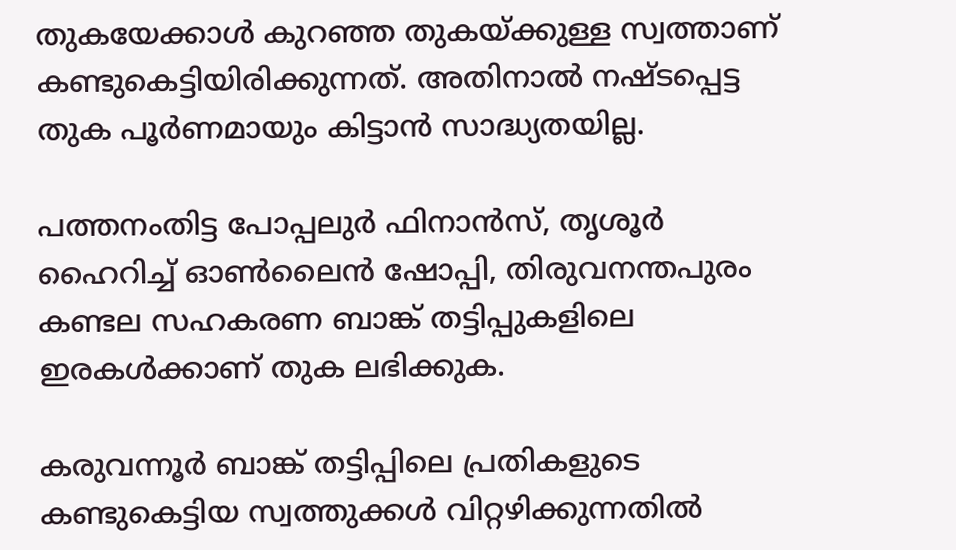തുകയേക്കാൾ കുറഞ്ഞ തുകയ്ക്കുള്ള സ്വത്താണ് കണ്ടുകെട്ടിയിരിക്കുന്നത്. അതിനാൽ നഷ്ടപ്പെട്ട തുക പൂർണമായും കിട്ടാൻ സാദ്ധ്യതയില്ല.

പത്തനംതിട്ട പോപ്പലുർ ഫിനാൻസ്, തൃശൂർ ഹൈറിച്ച് ഓൺലൈൻ ഷോപ്പി, തിരുവനന്തപുരം കണ്ടല സഹകരണ ബാങ്ക് തട്ടിപ്പുകളിലെ ഇരകൾക്കാണ് തുക ലഭിക്കുക.

കരുവന്നൂർ ബാങ്ക് തട്ടിപ്പിലെ പ്രതികളുടെ കണ്ടുകെട്ടിയ സ്വത്തുക്കൾ വിറ്റഴിക്കുന്നതിൽ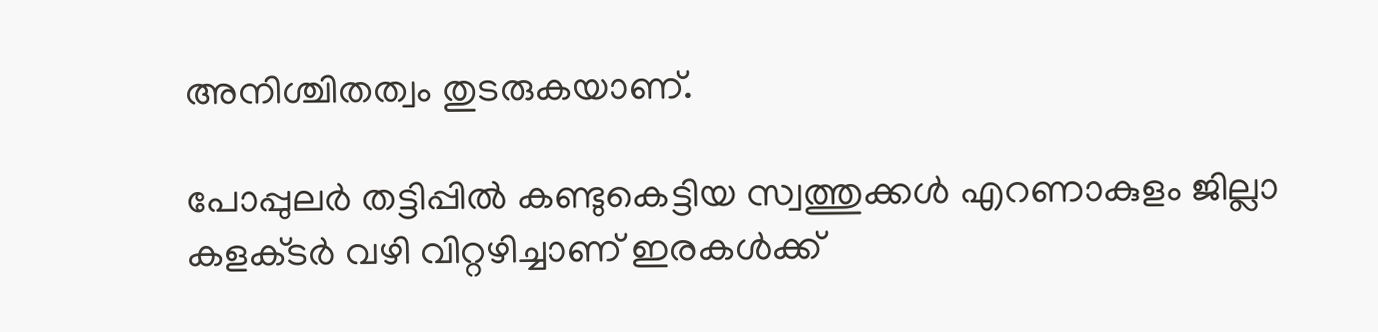അനിശ്ചിതത്വം തുടരുകയാണ്.

പോപ്പുലർ തട്ടിപ്പിൽ കണ്ടുകെട്ടിയ സ്വത്തുക്കൾ എറണാകുളം ജില്ലാ കളക്‌ടർ വഴി വിറ്റഴിച്ചാണ് ഇരകൾക്ക്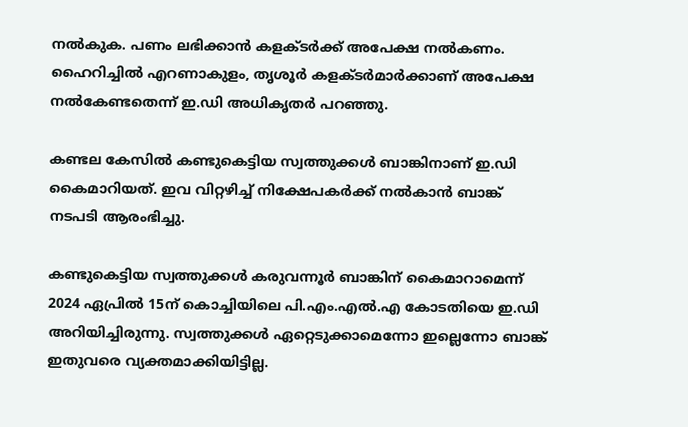നൽകുക. പണം ലഭിക്കാൻ കളക്‌ടർക്ക് അപേക്ഷ നൽകണം. ഹൈറിച്ചിൽ എറണാകുളം, തൃശൂർ കളക്‌ടർമാർക്കാണ് അപേക്ഷ നൽകേണ്ടതെന്ന് ഇ.ഡി അധികൃതർ പറഞ്ഞു.

കണ്ടല കേസിൽ കണ്ടുകെട്ടിയ സ്വത്തുക്കൾ ബാങ്കിനാണ് ഇ.ഡി കൈമാറിയത്. ഇവ വിറ്റഴിച്ച് നിക്ഷേപകർക്ക് നൽകാൻ ബാങ്ക് നടപടി ആരംഭിച്ചു.

കണ്ടുകെട്ടിയ സ്വത്തുക്കൾ കരുവന്നൂർ ബാങ്കിന് കൈമാറാമെന്ന് 2024 ഏപ്രിൽ 15ന് കൊച്ചിയിലെ പി.എം.എൽ.എ കോടതിയെ ഇ.ഡി അറിയിച്ചിരുന്നു. സ്വത്തുക്കൾ ഏറ്റെടുക്കാമെന്നോ ഇല്ലെന്നോ ബാങ്ക് ഇതുവരെ വ്യക്തമാക്കിയിട്ടില്ല.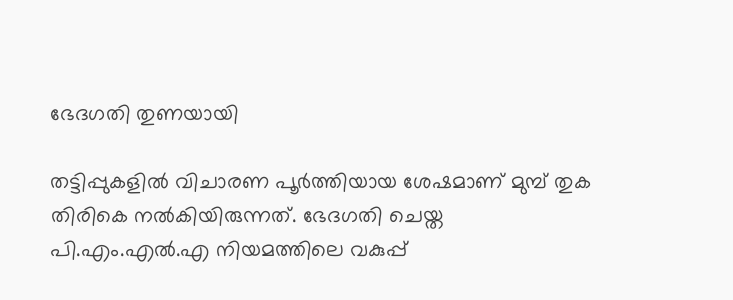ഭേദഗതി തുണയായി

തട്ടിപ്പുകളിൽ വിചാരണ പൂർത്തിയായ ശേഷമാണ് മുമ്പ് തുക തിരികെ നൽകിയിരുന്നത്. ഭേദഗതി ചെയ്ത പി.എം.എൽ.എ നിയമത്തിലെ വകുപ്പ്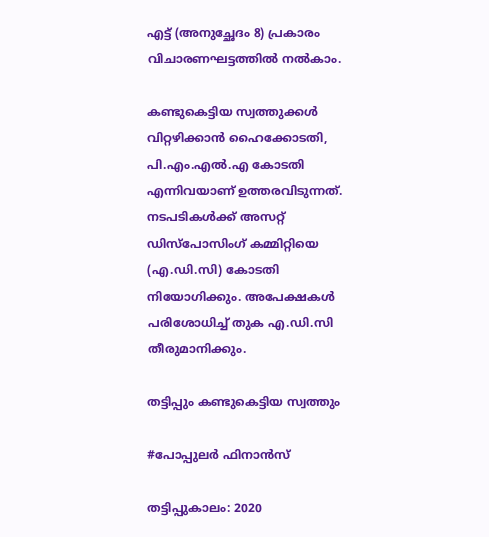എട്ട് (അനുച്ഛേദം 8) പ്രകാരം വിചാരണഘട്ടത്തിൽ നൽകാം.

കണ്ടുകെട്ടിയ സ്വത്തുക്കൾ വിറ്റഴിക്കാൻ ഹൈക്കോടതി, പി.എം.എൽ.എ കോടതി എന്നിവയാണ് ഉത്തരവിടുന്നത്. നടപടികൾക്ക് അസറ്റ് ഡിസ്‌പോസിംഗ് കമ്മിറ്റിയെ (എ.ഡി.സി) കോടതി നിയോഗിക്കും. അപേക്ഷകൾ പരിശോധിച്ച് തുക എ.ഡി.സി തീരുമാനിക്കും.

തട്ടിപ്പും കണ്ടുകെട്ടിയ സ്വത്തും

#പോപ്പുലർ ഫിനാൻസ്

തട്ടിപ്പുകാലം: 2020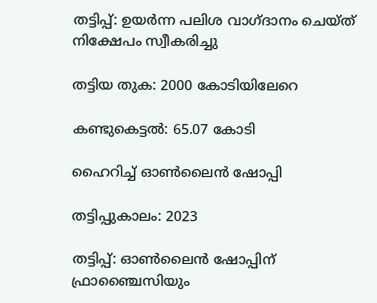തട്ടിപ്പ്: ഉയർന്ന പലിശ വാഗ്ദാനം ചെയ്‌ത് നിക്ഷേപം സ്വീകരിച്ചു

തട്ടിയ തുക: 2000 കോടിയിലേറെ

കണ്ടുകെട്ടൽ: 65.07 കോടി

ഹൈറിച്ച് ഓൺലൈൻ ഷോപ്പി

തട്ടിപ്പുകാലം: 2023

തട്ടിപ്പ്: ഓൺലൈൻ ഷോപ്പിന് ഫ്രാഞ്ചൈസിയും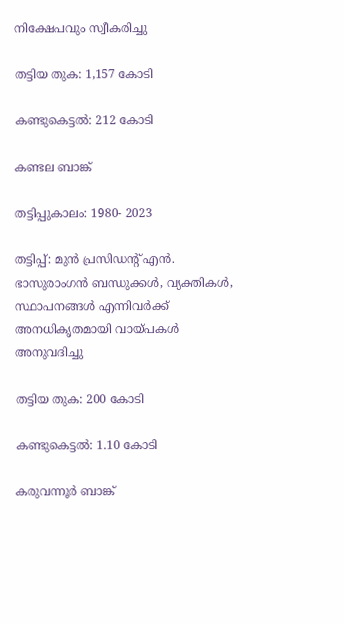നിക്ഷേപവും സ്വീകരിച്ചു

തട്ടിയ തുക: 1,157 കോടി

കണ്ടുകെട്ടൽ: 212 കോടി

കണ്ടല ബാങ്ക്

തട്ടിപ്പുകാലം: 1980- 2023

തട്ടിപ്പ്: മുൻ പ്രസിഡന്റ് എൻ. ഭാസുരാംഗൻ ബന്ധുക്കൾ, വ്യക്തികൾ, സ്ഥാപനങ്ങൾ എന്നിവർക്ക് അനധികൃതമായി വായ്‌പകൾ അനുവദിച്ചു

തട്ടിയ തുക: 200 കോടി

കണ്ടുകെട്ടൽ: 1.10 കോടി

കരുവന്നൂർ ബാങ്ക്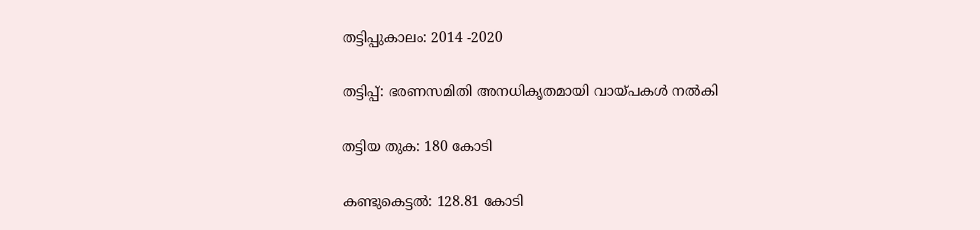തട്ടിപ്പുകാലം: 2014 -2020

തട്ടിപ്പ്: ഭരണസമിതി അനധികൃതമായി വായ്‌പകൾ നൽകി

തട്ടിയ തുക: 180 കോടി

കണ്ടുകെട്ടൽ: 128.81 കോടി